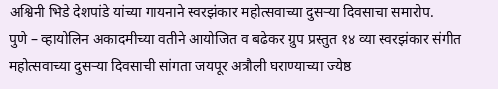अश्विनी भिडे देशपांडे यांच्या गायनाने स्वरझंकार महोत्सवाच्या दुसऱ्या दिवसाचा समारोप.
पुणे – व्हायोलिन अकादमीच्या वतीने आयोजित व बढेकर ग्रुप प्रस्तुत १४ व्या स्वरझंकार संगीत महोत्सवाच्या दुसऱ्या दिवसाची सांगता जयपूर अत्रौली घराण्याच्या ज्येष्ठ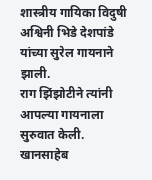शास्त्रीय गायिका विदुषी अश्विनी भिडे देशपांडे यांच्या सुरेल गायनाने झाली.
राग झिंझोटीने त्यांनी आपल्या गायनाला सुरुवात केली. खानसाहेब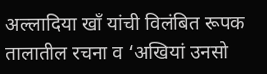अल्लादिया खाँ यांची विलंबित रूपक तालातील रचना व ‘अखियां उनसो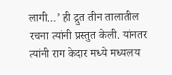लागी…’ ही द्रुत तीन तालातील रचना त्यांनी प्रस्तुत केली. यांनतर त्यांनी राग केदार मध्ये मध्यलय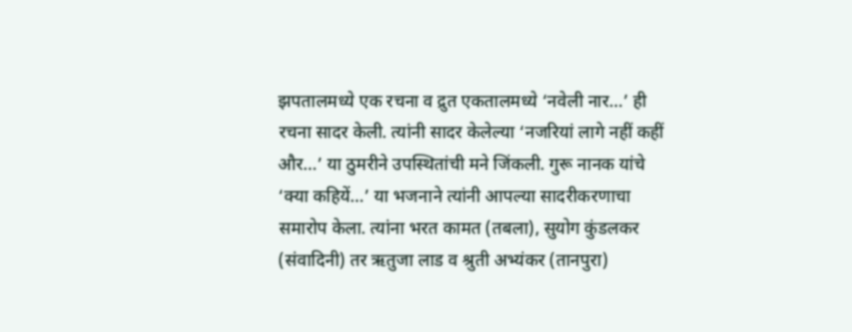झपतालमध्ये एक रचना व द्रुत एकतालमध्ये ‘नवेली नार…’ ही रचना सादर केली. त्यांनी सादर केलेल्या ‘नजरियां लागे नहीं कहीं और…’ या ठुमरीने उपस्थितांची मने जिंकली. गुरू नानक यांचे ‘क्या कहियें…’ या भजनाने त्यांनी आपल्या सादरीकरणाचा समारोप केला. त्यांना भरत कामत (तबला), सुयोग कुंडलकर (संवादिनी) तर ऋतुजा लाड व श्रुती अभ्यंकर (तानपुरा)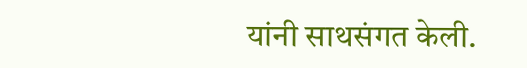यांनी साथसंगत केली.